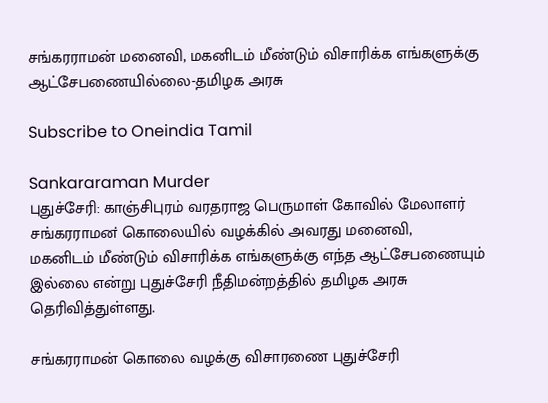ச‌ங்கரராம‌ன் மனை‌வி, மக‌‌‌‌னிடம் மீ‌ண்டு‌ம் ‌விசா‌ரி‌க்க எங்களுக்கு ஆட்சேபணையில்லை-த‌மிழக அரசு

Subscribe to Oneindia Tamil

Sankararaman Murder
புதுச்சேரி: கா‌ஞ்‌சிபுர‌ம் வரதராஜ பெருமா‌ள் கோ‌வி‌ல் மேலாள‌ர் ச‌ங்கரராமன‌் கொலை‌யி‌ல் வழ‌க்‌கி‌ல் ‌அவரது மனை‌வி, மக‌னிட‌ம் ‌மீ‌ண்டு‌ம் ‌விசா‌ரி‌க்க எங்களுக்கு எந்த ஆட்சேபணையும் இல்லை என்று புதுச்சேரி நீதிமன்றத்தில் த‌மிழக அரசு தெரிவித்துள்ளது.

சங்கரராமன் கொலை வழக்கு விசாரணை புதுச்சேரி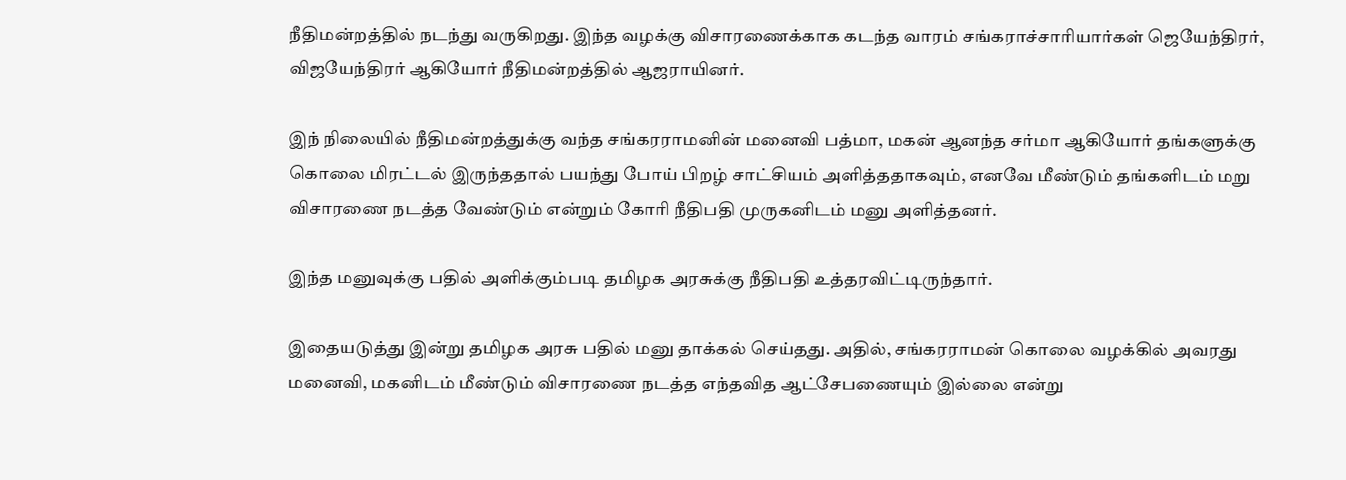நீதிமன்றத்தில் நடந்து வருகிறது. இந்த வழக்கு விசாரணைக்காக கடந்த வாரம் சங்கராச்சாரியார்கள் ஜெயேந்திரர், விஜயேந்திரர் ஆகியோர் நீதிமன்றத்தில் ஆஜராயினர்.

இந் நிலையில் நீதிமன்றத்துக்கு வந்த சங்கரராமனின் மனைவி பத்மா, மகன் ஆனந்த சர்மா ஆகியோர் தங்களுக்கு கொலை மிரட்டல் இருந்ததால் பயந்து போய் பிறழ் சாட்சியம் அளித்ததாகவும், எனவே மீண்டும் தங்களிடம் மறு விசாரணை நடத்த வேண்டும் என்றும் கோரி நீதிபதி முருகனிடம் மனு அளித்தனர்.

இ‌ந்த மனு‌வுக்கு ப‌தி‌ல் அ‌ளி‌க்கு‌ம்படி த‌மிழக அரசு‌க்கு ‌நீ‌திப‌தி உ‌த்தர‌வி‌ட்டிரு‌ந்தா‌ர்.

இதையடுத்து இன்று த‌மிழக அரசு ப‌தி‌ல் மனு தா‌க்க‌ல் ச‌ெ‌ய்தது. அ‌தி‌ல், ச‌ங்கரராம‌ன் கொலை வழ‌க்‌கி‌ல் அவரது மனை‌வி, மக‌னிட‌ம் ‌மீ‌ண்டு‌ம் ‌விசாரணை நட‌த்த எ‌ந்த‌வித ஆ‌ட்சேபணையு‌‌ம் இ‌ல்லை எ‌ன்று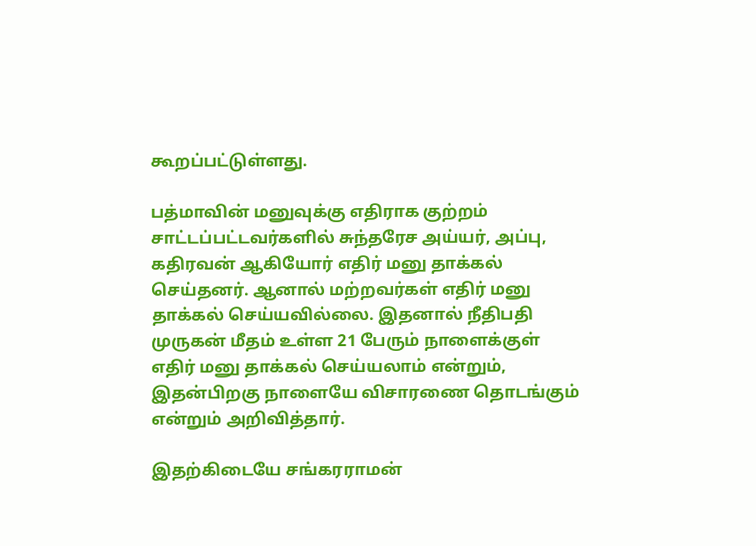கூறப்பட்டுள்ளது.

பத்மாவின் மனுவுக்கு எதிராக குற்றம் சாட்டப்பட்டவர்களில் சுந்தரேச அய்யர், அப்பு, கதிரவன் ஆகியோர் எதிர் மனு தாக்கல் செய்தனர். ஆனால் மற்றவர்கள் எதிர் மனு தாக்கல் செய்யவில்லை. இதனால் நீதிபதி முருகன் மீதம் உள்ள 21 பேரும் நாளைக்குள் எதிர் மனு தாக்கல் செய்யலாம் என்றும், இதன்பிறகு நாளையே விசாரணை தொடங்கும் என்றும் அறிவித்தார்.

இதற்கிடையே ச‌ங்கரராம‌ன்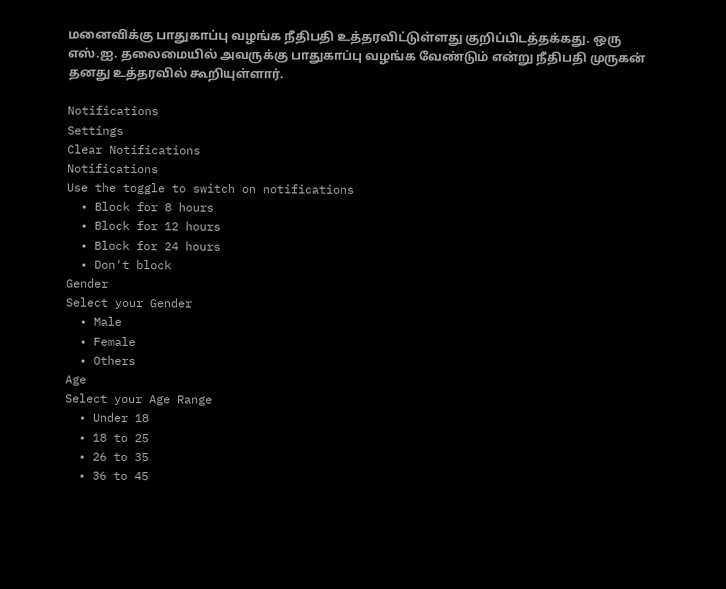மனை‌வி‌க்கு பாதுகா‌ப்பு வழ‌ங்க நீதிபதி உத்தரவிட்டுள்ளது குறிப்பிடத்தக்கது. ஒரு எ‌ஸ்.ஐ. தலைமை‌யி‌ல் அவரு‌க்கு பாதுகா‌ப்பு வழ‌ங்க வே‌ண்டு‌ம் எ‌ன்று ‌நீ‌திப‌தி முருக‌ன் தனது உத்தரவில் கூறியுள்ளார்.

Notifications
Settings
Clear Notifications
Notifications
Use the toggle to switch on notifications
  • Block for 8 hours
  • Block for 12 hours
  • Block for 24 hours
  • Don't block
Gender
Select your Gender
  • Male
  • Female
  • Others
Age
Select your Age Range
  • Under 18
  • 18 to 25
  • 26 to 35
  • 36 to 45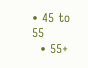• 45 to 55
  • 55+